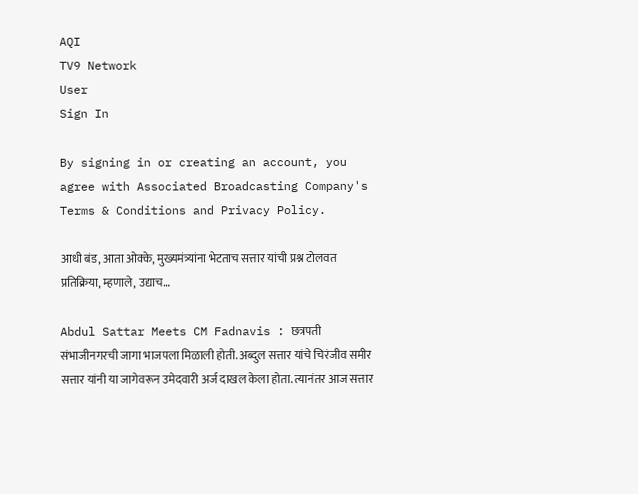AQI
TV9 Network
User
Sign In

By signing in or creating an account, you agree with Associated Broadcasting Company's Terms & Conditions and Privacy Policy.

आधी बंड, आता ओक्के, मुख्यमंत्र्यांना भेटताच सत्तार यांची प्रश्न टोलवत प्रतिक्रिया, म्हणाले, उद्याच…

Abdul Sattar Meets CM Fadnavis : छत्रपती संभाजीनगरची जागा भाजपला मिळाली होती. अब्दुल सत्तार यांचे चिरंजीव समीर सत्तार यांनी या जागेवरून उमेदवारी अर्ज दाखल केला होता. त्यानंतर आज सत्तार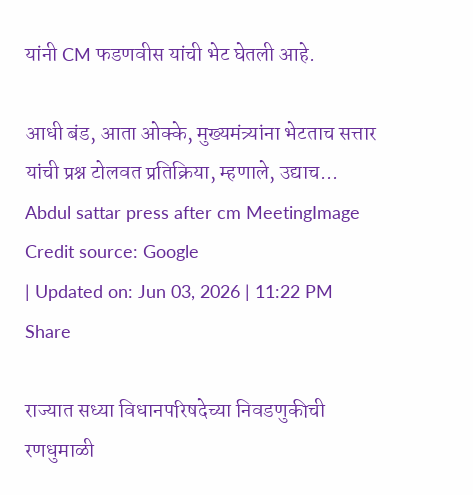यांनी CM फडणवीस यांची भेट घेतली आहे.

आधी बंड, आता ओक्के, मुख्यमंत्र्यांना भेटताच सत्तार यांची प्रश्न टोलवत प्रतिक्रिया, म्हणाले, उद्याच...
Abdul sattar press after cm MeetingImage Credit source: Google
| Updated on: Jun 03, 2026 | 11:22 PM
Share

राज्यात सध्या विधानपरिषदेच्या निवडणुकीची रणधुमाळी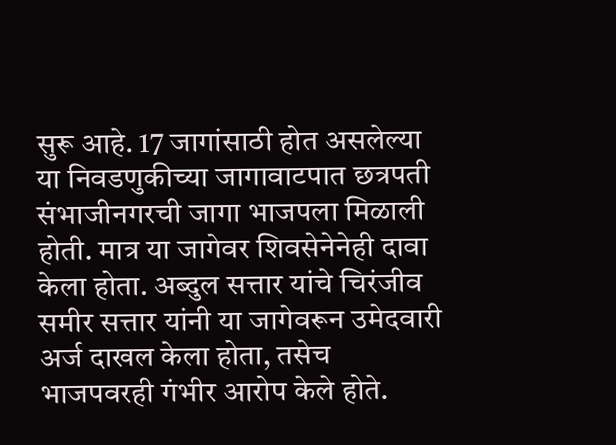सुरू आहे. 17 जागांसाठी होत असलेल्या या निवडणुकीच्या जागावाटपात छत्रपती संभाजीनगरची जागा भाजपला मिळाली होती. मात्र या जागेवर शिवसेनेनेही दावा केला होता. अब्दुल सत्तार यांचे चिरंजीव समीर सत्तार यांनी या जागेवरून उमेदवारी अर्ज दाखल केला होता, तसेच भाजपवरही गंभीर आरोप केले होते.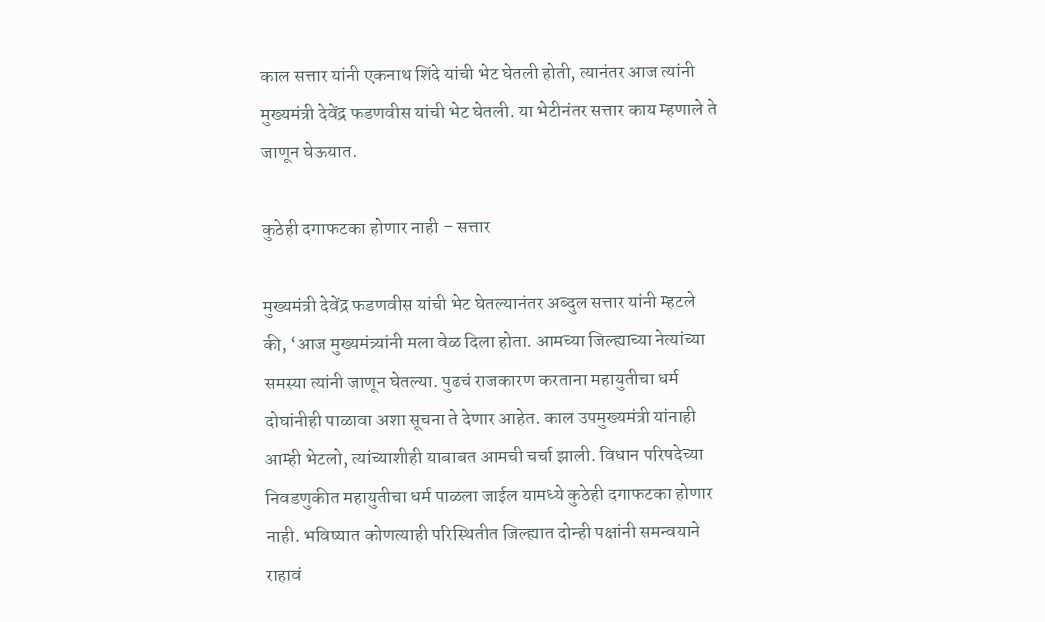काल सत्तार यांनी एकनाथ शिंदे यांची भेट घेतली होती, त्यानंतर आज त्यांनी मुख्यमंत्री देवेंद्र फडणवीस यांची भेट घेतली. या भेटीनंतर सत्तार काय म्हणाले ते जाणून घेऊयात.

कुठेही दगाफटका होणार नाही – सत्तार

मुख्यमंत्री देवेंद्र फडणवीस यांची भेट घेतल्यानंतर अब्दुल सत्तार यांनी म्हटले की, ‘आज मुख्यमंत्र्यांनी मला वेळ दिला होता. आमच्या जिल्ह्याच्या नेत्यांच्या समस्या त्यांनी जाणून घेतल्या. पुढचं राजकारण करताना महायुतीचा धर्म दोघांनीही पाळावा अशा सूचना ते देणार आहेत. काल उपमुख्यमंत्री यांनाही आम्ही भेटलो, त्यांच्याशीही याबाबत आमची चर्चा झाली. विधान परिषदेच्या निवडणुकीत महायुतीचा धर्म पाळला जाईल यामध्ये कुठेही दगाफटका होणार नाही. भविष्यात कोणत्याही परिस्थितीत जिल्ह्यात दोन्ही पक्षांनी समन्वयाने राहावं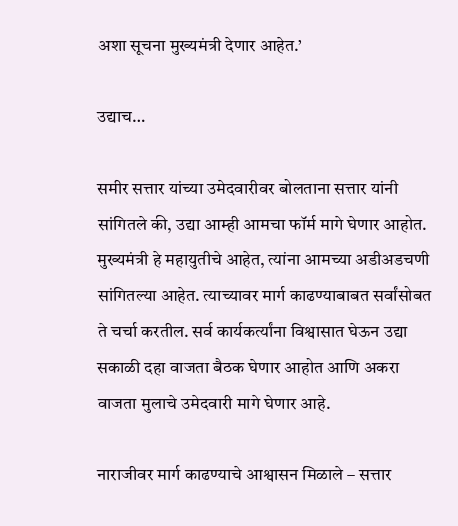अशा सूचना मुख्यमंत्री देणार आहेत.’

उद्याच…

समीर सत्तार यांच्या उमेदवारीवर बोलताना सत्तार यांनी सांगितले की, उद्या आम्ही आमचा फॉर्म मागे घेणार आहोत. मुख्यमंत्री हे महायुतीचे आहेत, त्यांना आमच्या अडीअडचणी सांगितल्या आहेत. त्याच्यावर मार्ग काढण्याबाबत सर्वांसोबत ते चर्चा करतील. सर्व कार्यकर्त्यांना विश्वासात घेऊन उद्या सकाळी दहा वाजता बैठक घेणार आहोत आणि अकरा वाजता मुलाचे उमेदवारी मागे घेणार आहे.

नाराजीवर मार्ग काढण्याचे आश्वासन मिळाले – सत्तार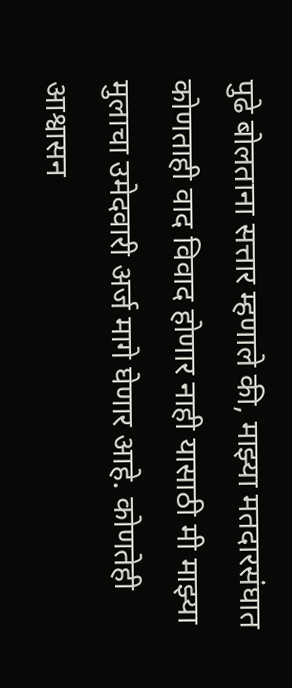पुढे बोलताना सत्तार म्हणाले की, माझ्या मतदारसंघात कोणताही वाद विवाद होणार नाही यासाठी मी माझ्या मुलाचा उमेदवारी अर्ज मागे घेणार आहे. कोणतेही आश्वासन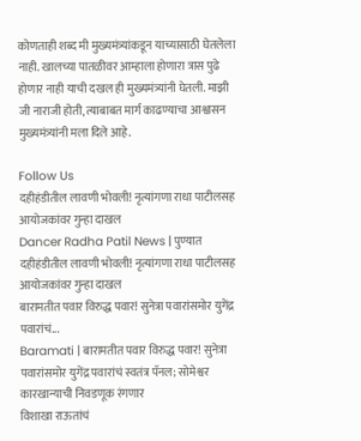कोणताही शब्द मी मुख्यमंत्र्यांकडून याच्यासाठी घेतलेला नाही. खालच्या पातळीवर आम्हाला होणारा त्रास पुढे होणार नाही याची दखल ही मुख्यमंत्र्यांनी घेतली. माझी जी नाराजी होती, त्याबाबत मार्ग काढण्याचा आश्वासन मुख्यमंत्र्यांनी मला दिले आहे.

Follow Us
दहीहंडीतील लावणी भोवली! नृत्यांगणा राधा पाटीलसह आयोजकांवर गुन्हा दाखल
Dancer Radha Patil News | पुण्यात दहीहंडीतील लावणी भोवली! नृत्यांगणा राधा पाटीलसह आयोजकांवर गुन्हा दाखल
बारामतीत पवार विरुद्ध पवार! सुनेत्रा पवारांसमोर युगेंद्र पवारांचं...
Baramati | बारामतीत पवार विरुद्ध पवार! सुनेत्रा पवारांसमोर युगेंद्र पवारांचं स्वतंत्र पॅनल; सोमेश्वर कारखान्याची निवडणूक रंगणार
विशाखा राऊतांचं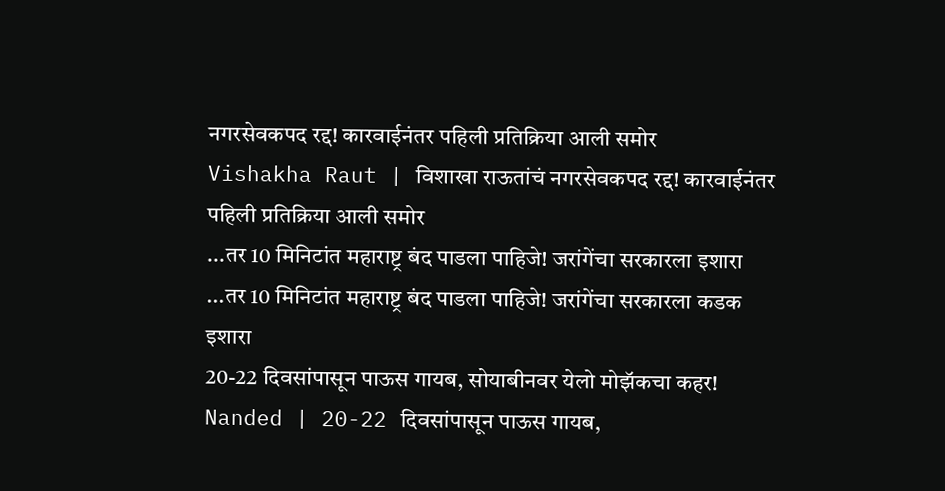नगरसेवकपद रद्द! कारवाईनंतर पहिली प्रतिक्रिया आली समोर
Vishakha Raut | विशाखा राऊतांचं नगरसेवकपद रद्द! कारवाईनंतर पहिली प्रतिक्रिया आली समोर
...तर 10 मिनिटांत महाराष्ट्र बंद पाडला पाहिजे! जरांगेंचा सरकारला इशारा
...तर 10 मिनिटांत महाराष्ट्र बंद पाडला पाहिजे! जरांगेंचा सरकारला कडक इशारा
20-22 दिवसांपासून पाऊस गायब, सोयाबीनवर येलो मोझॅकचा कहर!
Nanded | 20-22 दिवसांपासून पाऊस गायब,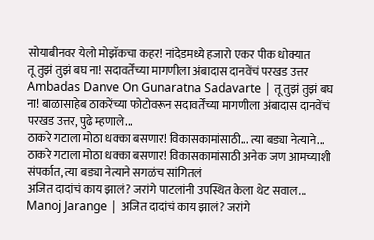सोयाबीनवर येलो मोझॅकचा कहर! नांदेडमध्ये हजारो एकर पीक धोक्यात
तू तुझं तुझं बघ ना! सदावर्तेंच्या मागणीला अंबादास दानवेंचं परखड उत्तर
Ambadas Danve On Gunaratna Sadavarte | तू तुझं तुझं बघ ना! बाळासाहेब ठाकरेंच्या फोटोवरून सदावर्तेंच्या मागणीला अंबादास दानवेंचं परखड उत्तर, पुढे म्हणाले...
ठाकरे गटाला मोठा धक्का बसणार! विकासकामांसाठी... त्या बड्या नेत्याने...
ठाकरे गटाला मोठा धक्का बसणार! विकासकामांसाठी अनेक जण आमच्याशी संपर्कात, त्या बड्या नेत्याने सगळंच सांगितलं
अजित दादांचं काय झालं? जरांगे पाटलांनी उपस्थित केला थेट सवाल...
Manoj Jarange | अजित दादांचं काय झालं? जरांगे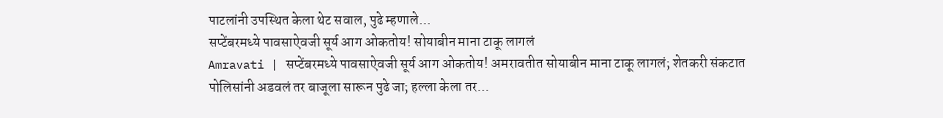पाटलांनी उपस्थित केला थेट सवाल, पुढे म्हणाले...
सप्टेंबरमध्ये पावसाऐवजी सूर्य आग ओकतोय! सोयाबीन माना टाकू लागलं
Amravati | सप्टेंबरमध्ये पावसाऐवजी सूर्य आग ओकतोय! अमरावतीत सोयाबीन माना टाकू लागलं; शेतकरी संकटात
पोलिसांनी अडवलं तर बाजूला सारून पुढे जा; हल्ला केला तर...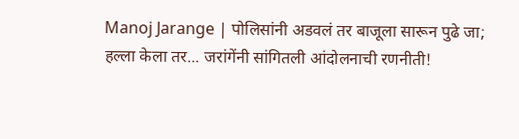Manoj Jarange | पोलिसांनी अडवलं तर बाजूला सारून पुढे जा; हल्ला केला तर... जरांगेंनी सांगितली आंदोलनाची रणनीती!